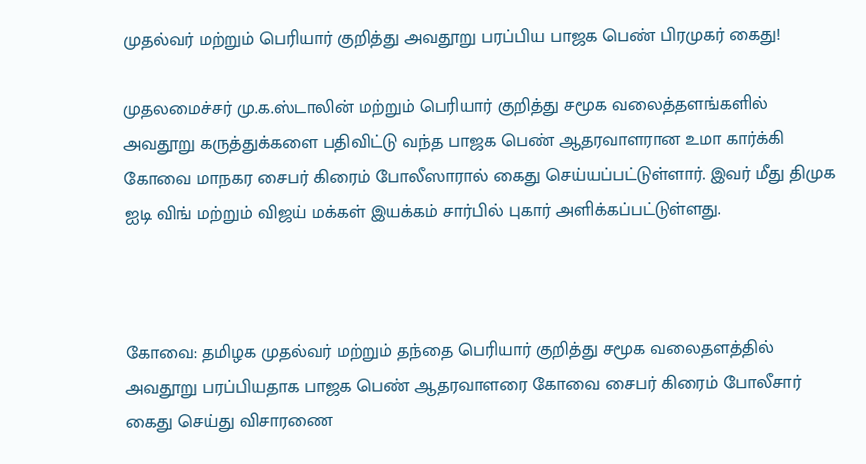முதல்வர் மற்றும் பெரியார் குறித்து அவதூறு பரப்பிய பாஜக பெண் பிரமுகர் கைது!

முதலமைச்சர் மு.க.ஸ்டாலின் மற்றும் பெரியார் குறித்து சமூக வலைத்தளங்களில் அவதூறு கருத்துக்களை பதிவிட்டு வந்த பாஜக பெண் ஆதரவாளரான உமா கார்க்கி கோவை மாநகர சைபர் கிரைம் போலீஸாரால் கைது செய்யப்பட்டுள்ளார். இவர் மீது திமுக ஐடி விங் மற்றும் விஜய் மக்கள் இயக்கம் சார்பில் புகார் அளிக்கப்பட்டுள்ளது.



கோவை: தமிழக முதல்வர் மற்றும் தந்தை பெரியார் குறித்து சமூக வலைதளத்தில் அவதூறு பரப்பியதாக பாஜக பெண் ஆதரவாளரை கோவை சைபர் கிரைம் போலீசார் கைது செய்து விசாரணை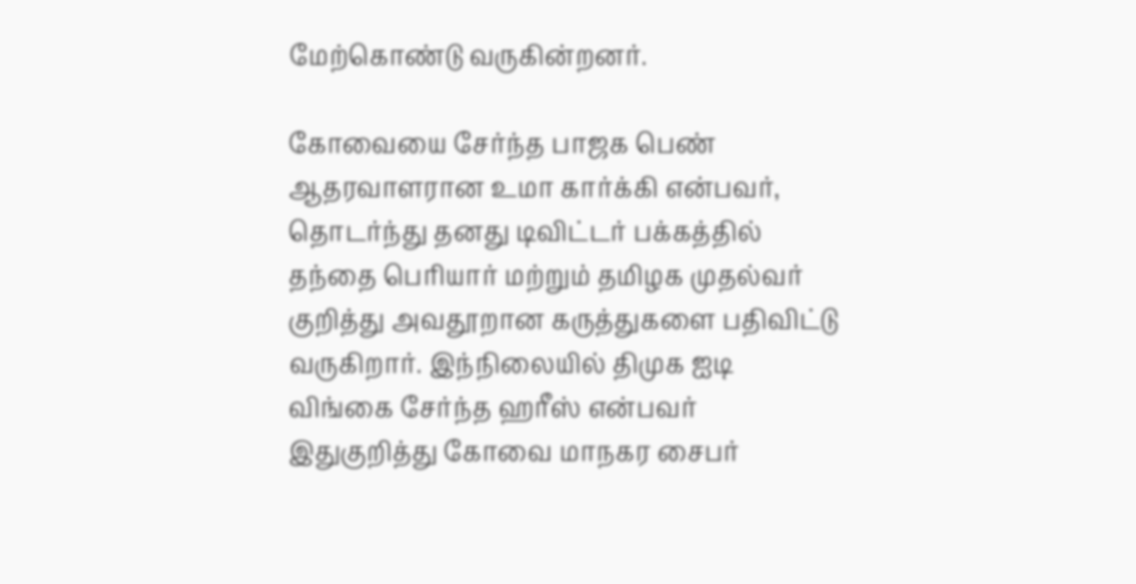மேற்கொண்டு வருகின்றனர்.

கோவையை சேர்ந்த பாஜக பெண் ஆதரவாளரான உமா கார்க்கி என்பவர், தொடர்ந்து தனது டிவிட்டர் பக்கத்தில் தந்தை பெரியார் மற்றும் தமிழக முதல்வர் குறித்து அவதூறான கருத்துகளை பதிவிட்டு வருகிறார். இந்நிலையில் திமுக ஐடி விங்கை சேர்ந்த ஹரீஸ் என்பவர் இதுகுறித்து கோவை மாநகர சைபர்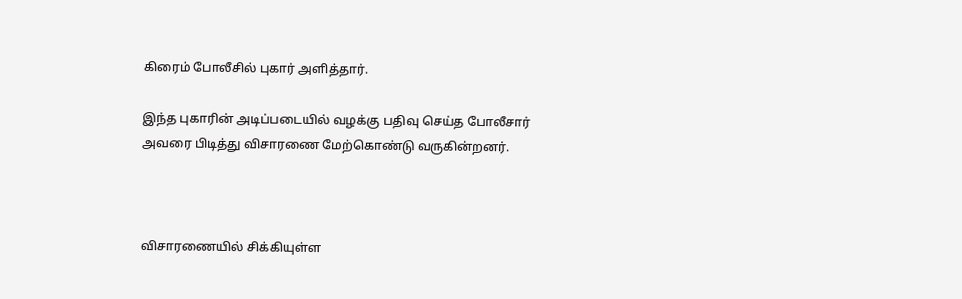கிரைம் போலீசில் புகார் அளித்தார்.

இந்த புகாரின் அடிப்படையில் வழக்கு பதிவு செய்த போலீசார் அவரை பிடித்து விசாரணை மேற்கொண்டு வருகின்றனர்.



விசாரணையில் சிக்கியுள்ள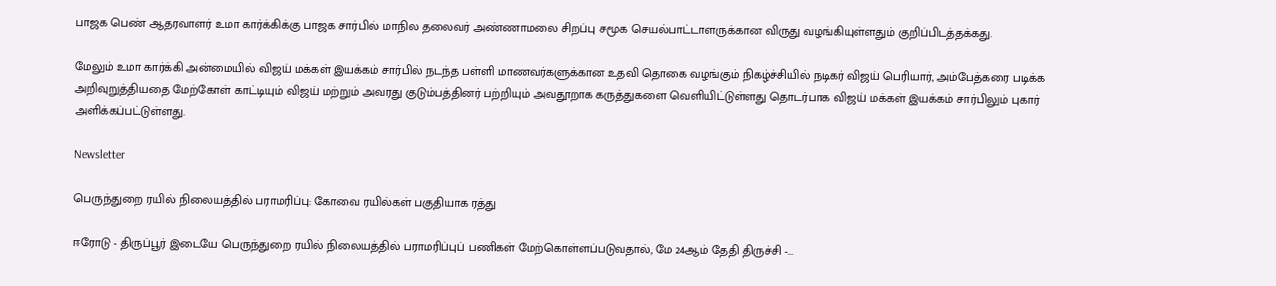பாஜக பெண் ஆதரவாளர் உமா கார்க்கிக்கு பாஜக சார்பில் மாநில தலைவர் அண்ணாமலை சிறப்பு சமூக செயல்பாட்டாளருக்கான விருது வழங்கியுள்ளதும் குறிப்பிடத்தக்கது.

மேலும் உமா கார்க்கி அன்மையில் விஜய் மக்கள் இயக்கம் சார்பில் நடந்த பள்ளி மாணவர்களுக்கான உதவி தொகை வழங்கும் நிகழ்ச்சியில் நடிகர் விஜய் பெரியார், அம்பேத்கரை படிக்க அறிவுறுத்தியதை மேற்கோள் காட்டியும் விஜய் மற்றும் அவரது குடும்பத்தினர் பற்றியும் அவதூறாக கருத்துகளை வெளியிட்டுள்ளது தொடர்பாக விஜய் மக்கள் இயக்கம் சார்பிலும் புகார் அளிக்கப்பட்டுள்ளது.

Newsletter

பெருந்துறை ரயில் நிலையத்தில் பராமரிப்பு: கோவை ரயில்கள் பகுதியாக ரத்து

ஈரோடு - திருப்பூர் இடையே பெருந்துறை ரயில் நிலையத்தில் பராமரிப்புப் பணிகள் மேற்கொள்ளப்படுவதால், மே 24ஆம் தேதி திருச்சி -...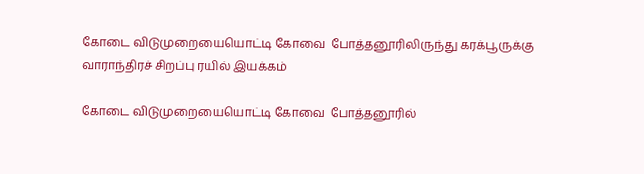கோடை விடுமுறையையொட்டி கோவை  போத்தனூரிலிருந்து கரக்பூருக்கு வாராந்திரச் சிறப்பு ரயில் இயக்கம்

கோடை விடுமுறையையொட்டி கோவை  போத்தனூரில்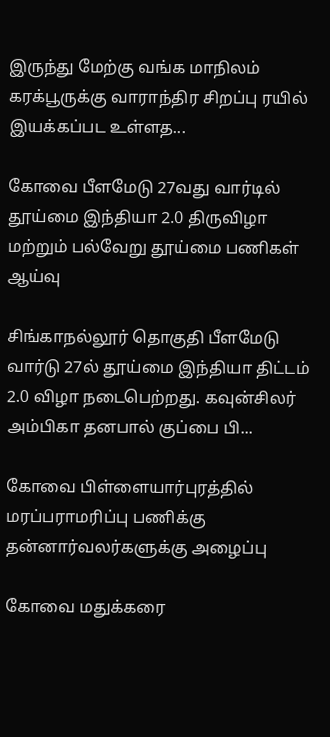இருந்து மேற்கு வங்க மாநிலம் கரக்பூருக்கு வாராந்திர சிறப்பு ரயில் இயக்கப்பட உள்ளத...

கோவை பீளமேடு 27வது வார்டில் தூய்மை இந்தியா 2.0 திருவிழா மற்றும் பல்வேறு தூய்மை பணிகள் ஆய்வு

சிங்காநல்லூர் தொகுதி பீளமேடு வார்டு 27ல் தூய்மை இந்தியா திட்டம் 2.0 விழா நடைபெற்றது. கவுன்சிலர் அம்பிகா தனபால் குப்பை பி...

கோவை பிள்ளையார்புரத்தில் மரப்பராமரிப்பு பணிக்கு  தன்னார்வலர்களுக்கு அழைப்பு

கோவை மதுக்கரை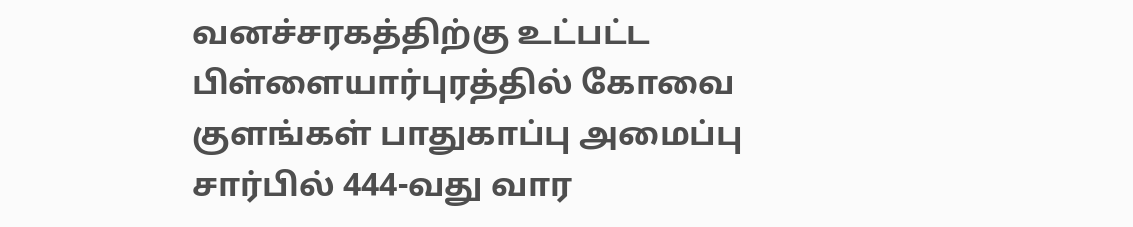வனச்சரகத்திற்கு உட்பட்ட பிள்ளையார்புரத்தில் கோவை குளங்கள் பாதுகாப்பு அமைப்பு சார்பில் 444-வது வார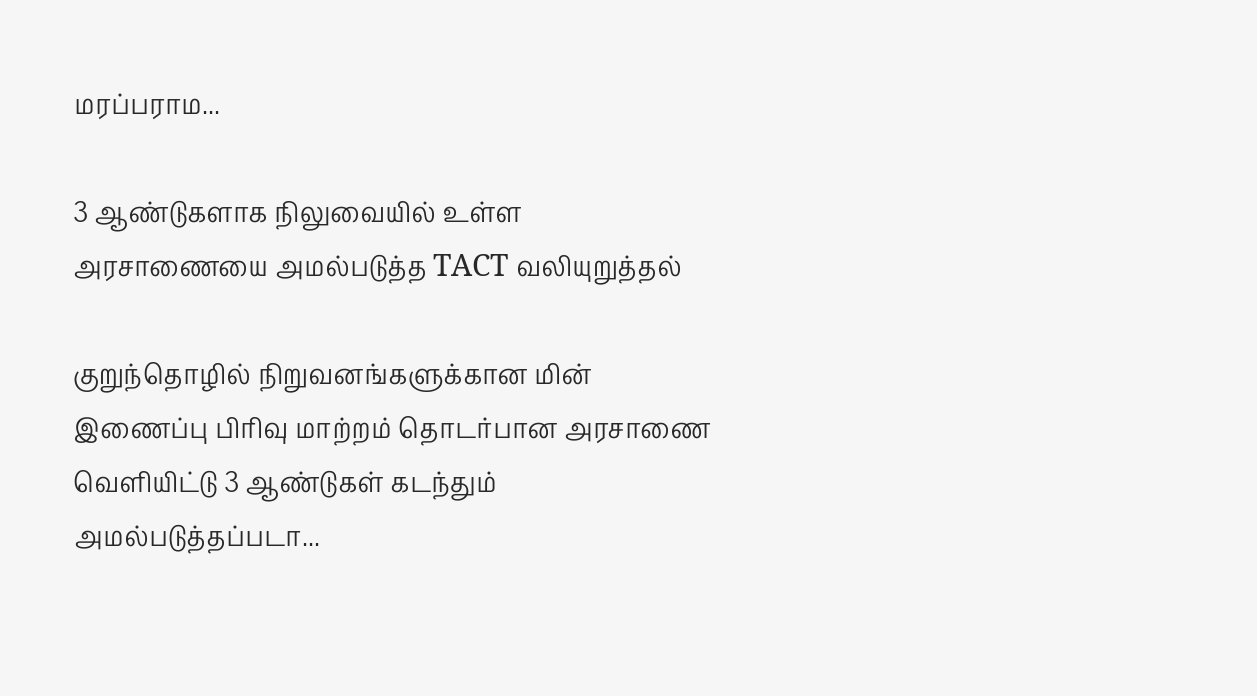மரப்பராம...

3 ஆண்டுகளாக நிலுவையில் உள்ள அரசாணையை அமல்படுத்த TACT வலியுறுத்தல்

குறுந்தொழில் நிறுவனங்களுக்கான மின் இணைப்பு பிரிவு மாற்றம் தொடர்பான அரசாணை வெளியிட்டு 3 ஆண்டுகள் கடந்தும் அமல்படுத்தப்படா...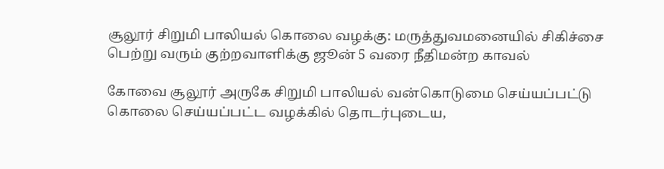சூலூர் சிறுமி பாலியல் கொலை வழக்கு: மருத்துவமனையில் சிகிச்சை பெற்று வரும் குற்றவாளிக்கு ஜூன் 5 வரை நீதிமன்ற காவல்

கோவை சூலூர் அருகே சிறுமி பாலியல் வன்கொடுமை செய்யப்பட்டு கொலை செய்யப்பட்ட வழக்கில் தொடர்புடைய,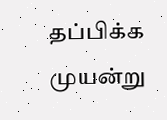தப்பிக்க முயன்று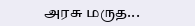அரசு மருத...